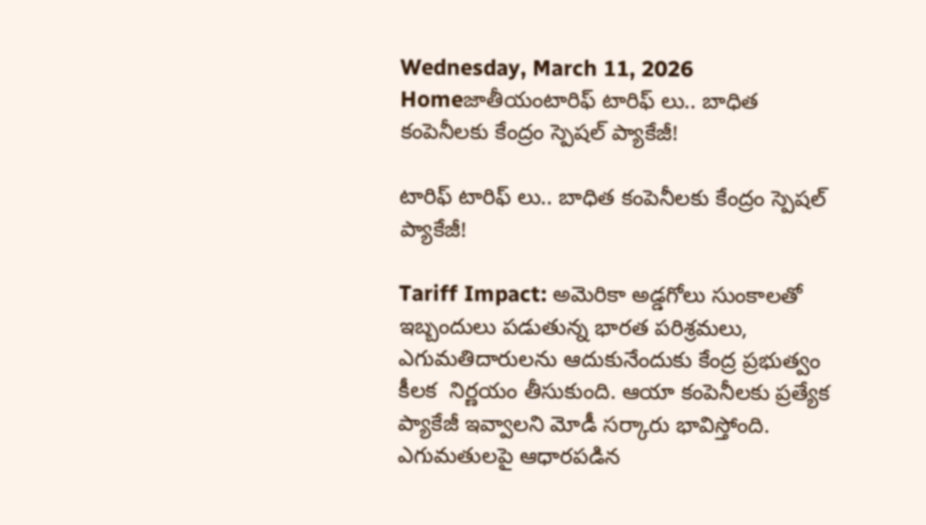Wednesday, March 11, 2026
Homeజాతీయంటారిఫ్‌ టారిఫ్ లు.. బాధిత కంపెనీలకు కేంద్రం స్పెషల్ ప్యాకేజీ!

టారిఫ్‌ టారిఫ్ లు.. బాధిత కంపెనీలకు కేంద్రం స్పెషల్ ప్యాకేజీ!

Tariff Impact: అమెరికా అడ్డగోలు సుంకాలతో ఇబ్బందులు పడుతున్న భారత పరిశ్రమలు, ఎగుమతిదారులను ఆదుకునేందుకు కేంద్ర ప్రభుత్వం కీలక  నిర్ణయం తీసుకుంది. ఆయా కంపెనీలకు ప్రత్యేక ప్యాకేజీ ఇవ్వాలని మోడీ సర్కారు భావిస్తోంది. ఎగుమతులపై ఆధారపడిన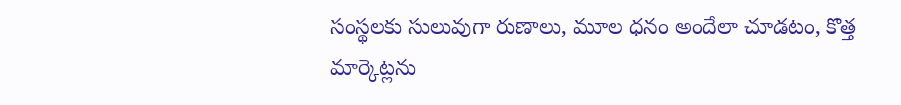సంస్థలకు సులువుగా రుణాలు, మూల ధనం అందేలా చూడటం, కొత్త మార్కెట్లను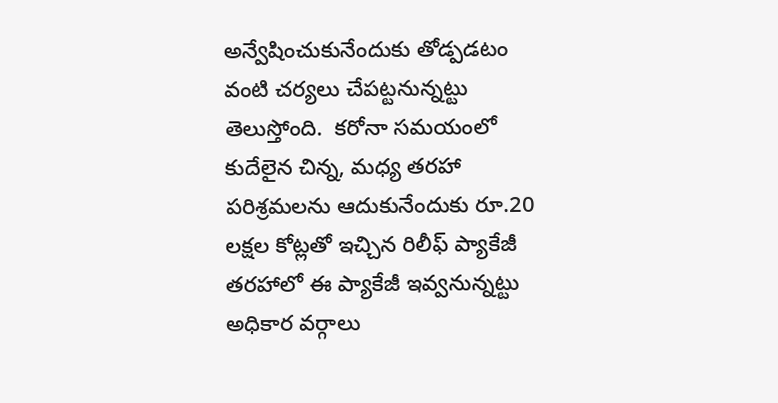అన్వేషించుకునేందుకు తోడ్పడటం వంటి చర్యలు చేపట్టనున్నట్టు తెలుస్తోంది.  కరోనా సమయంలో కుదేలైన చిన్న, మధ్య తరహా పరిశ్రమలను ఆదుకునేందుకు రూ.20 లక్షల కోట్లతో ఇచ్చిన రిలీఫ్‌ ప్యాకేజీ తరహాలో ఈ ప్యాకేజీ ఇవ్వనున్నట్టు అధికార వర్గాలు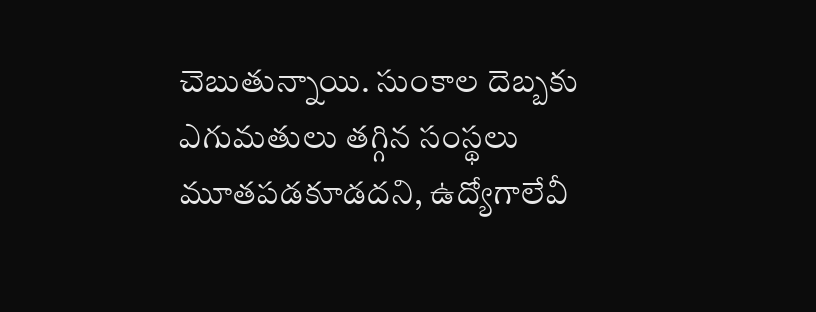చెబుతున్నాయి. సుంకాల దెబ్బకు ఎగుమతులు తగ్గిన సంస్థలు మూతపడకూడదని, ఉద్యోగాలేవీ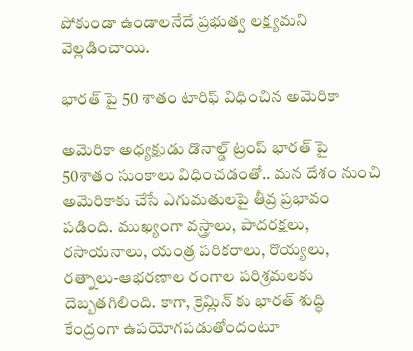పోకుండా ఉండాలనేదే ప్రభుత్వ లక్ష్యమని వెల్లడించాయి.

భారత్ పై 50 శాతం టారిఫ్ విధించిన అమెరికా

అమెరికా అధ్యక్షుడు డొనాల్డ్‌ ట్రంప్‌ భారత్‌ పై 50శాతం సుంకాలు విధించడంతో.. మన దేశం నుంచి అమెరికాకు చేసే ఎగుమతులపై తీవ్ర ప్రభావం పడింది. ముఖ్యంగా వస్త్రాలు, పాదరక్షలు, రసాయనాలు, యంత్ర పరికరాలు, రొయ్యలు, రత్నాలు-ఆభరణాల రంగాల పరిశ్రమలకు దెబ్బతగిలింది. కాగా, క్రెమ్లిన్‌ కు భారత్‌ శుద్ధి కేంద్రంగా ఉపయోగపడుతోందంటూ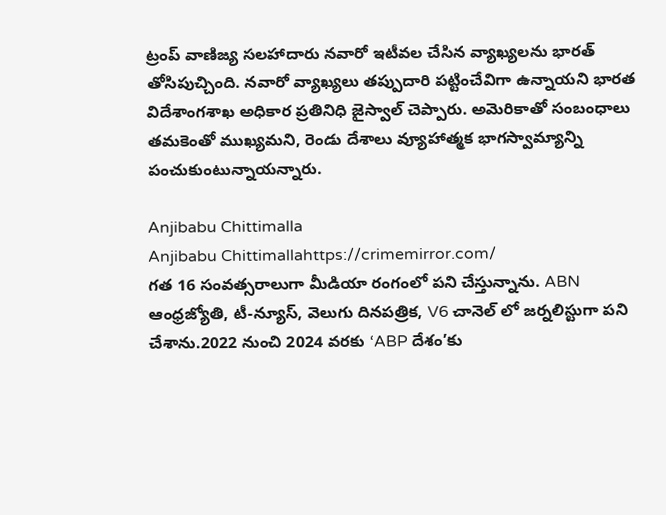ట్రంప్‌ వాణిజ్య సలహాదారు నవారో ఇటీవల చేసిన వ్యాఖ్యలను భారత్‌ తోసిపుచ్చింది. నవారో వ్యాఖ్యలు తప్పుదారి పట్టించేవిగా ఉన్నాయని భారత విదేశాంగశాఖ అధికార ప్రతినిధి జైస్వాల్‌ చెప్పారు. అమెరికాతో సంబంధాలు తమకెంతో ముఖ్యమని, రెండు దేశాలు వ్యూహాత్మక భాగస్వామ్యాన్ని పంచుకుంటున్నాయన్నారు.

Anjibabu Chittimalla
Anjibabu Chittimallahttps://crimemirror.com/
గత 16 సంవత్సరాలుగా మీడియా రంగంలో పని చేస్తున్నాను. ABN ఆంధ్రజ్యోతి, టీ-న్యూస్‌, వెలుగు దినపత్రిక, V6 చానెల్ లో జర్నలిస్టుగా పని చేశాను.2022 నుంచి 2024 వరకు ‘ABP దేశం’కు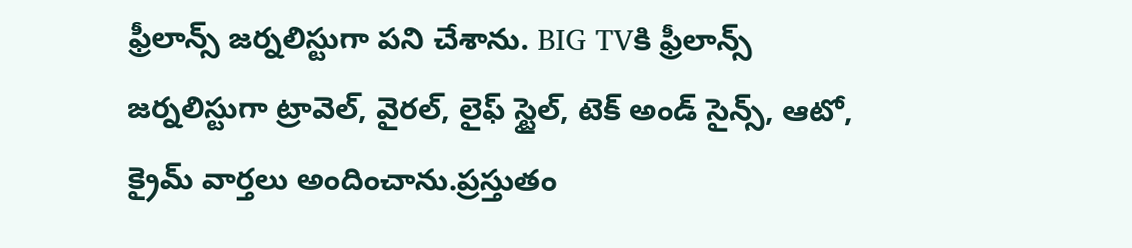ఫ్రీలాన్స్ జర్నలిస్టుగా పని చేశాను. BIG TVకి ఫ్రీలాన్స్ జర్నలిస్టుగా ట్రావెల్, వైరల్, లైఫ్ స్టైల్, టెక్ అండ్ సైన్స్, ఆటో, క్రైమ్ వార్తలు అందించాను.ప్రస్తుతం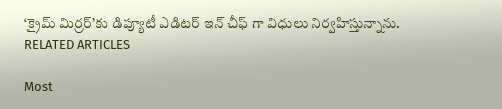‘క్రైమ్ మిర్రర్’కు డిప్యూటీ ఎడిటర్ ఇన్ చీఫ్ గా విధులు నిర్వహిస్తున్నాను.
RELATED ARTICLES

Most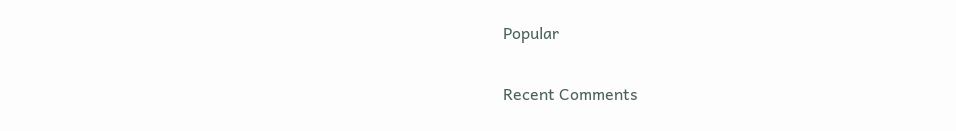Popular

Recent Comments